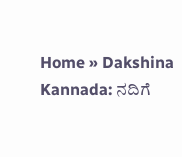Home » Dakshina Kannada: ನದಿಗೆ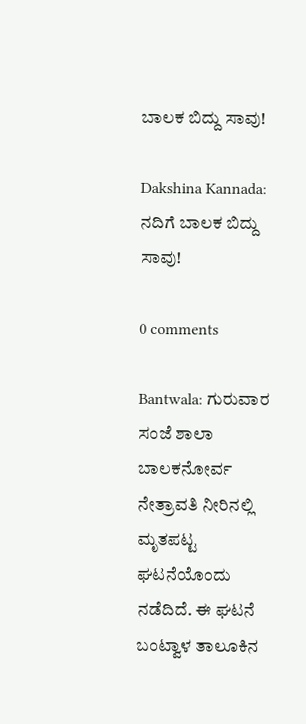ಬಾಲಕ ಬಿದ್ದು ಸಾವು!

Dakshina Kannada: ನದಿಗೆ ಬಾಲಕ ಬಿದ್ದು ಸಾವು!

0 comments

Bantwala: ಗುರುವಾರ ಸಂಜೆ ಶಾಲಾ ಬಾಲಕನೋರ್ವ ನೇತ್ರಾವತಿ ನೀರಿನಲ್ಲಿ ಮೃತಪಟ್ಟ ಘಟನೆಯೊಂದು ನಡೆದಿದೆ. ಈ ಘಟನೆ ಬಂಟ್ವಾಳ ತಾಲೂಕಿನ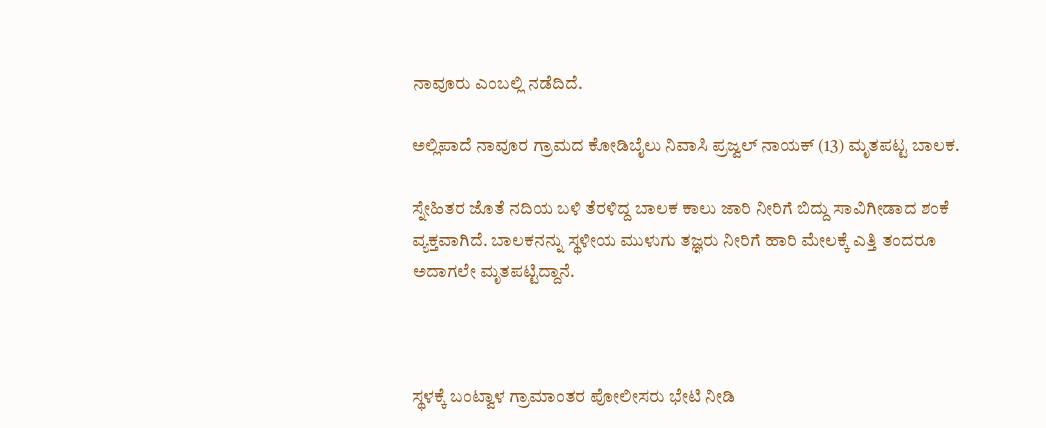ನಾವೂರು ಎಂಬಲ್ಲಿ ನಡೆದಿದೆ.

ಅಲ್ಲಿಪಾದೆ ನಾವೂರ ಗ್ರಾಮದ ಕೋಡಿಬೈಲು ನಿವಾಸಿ ಪ್ರಜ್ವಲ್ ನಾಯಕ್ (13) ಮೃತಪಟ್ಟ ಬಾಲಕ.

ಸ್ನೇಹಿತರ ಜೊತೆ ನದಿಯ ಬಳಿ ತೆರಳಿದ್ದ ಬಾಲಕ ಕಾಲು ಜಾರಿ ನೀರಿಗೆ ಬಿದ್ದು ಸಾವಿಗೀಡಾದ ಶಂಕೆ ವ್ಯಕ್ತವಾಗಿದೆ. ಬಾಲಕನನ್ನು ಸ್ಥಳೀಯ ಮುಳುಗು ತಜ್ಞರು ನೀರಿಗೆ ಹಾರಿ ಮೇಲಕ್ಕೆ ಎತ್ತಿ ತಂದರೂ ಅದಾಗಲೇ ಮೃತಪಟ್ಟಿದ್ದಾನೆ.



ಸ್ಥಳಕ್ಕೆ ಬಂಟ್ವಾಳ ಗ್ರಾಮಾಂತರ ಪೋಲೀಸರು ಭೇಟಿ ನೀಡಿ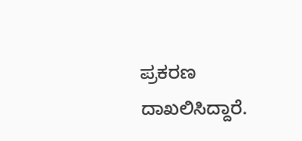ಪ್ರಕರಣ ದಾಖಲಿಸಿದ್ದಾರೆ.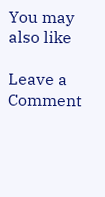You may also like

Leave a Comment